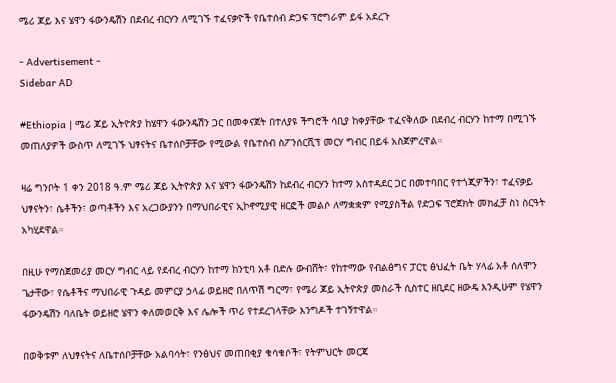ሜሪ ጆይ እና ሄዋን ፋውንዴሽን በደብረ ብርሃን ለሚገኙ ተፈናቃዮች የቤተሰብ ድጋፍ ፕሮግራም ይፋ አደረጉ

- Advertisement -
Sidebar AD

#Ethiopia | ሜሪ ጆይ ኢትዮጵያ ከሄዋን ፋውንዴሽን ጋር በመቀናጀት በተለያዩ ችግሮች ሳቢያ ከቀያቸው ተፈናቅለው በደብረ ብርሃን ከተማ በሚገኙ መጠለያዎች ውስጥ ለሚገኙ ህፃናትና ቤተሰቦቻቸው የሚውል የቤተሰብ ስፖንሰርሺፕ መርሃ ግብር በይፋ አስጀምረዋል።

ዛሬ ግንቦት 1 ቀን 2018 ዓ.ም ሜሪ ጆይ ኢትዮጵያ እና ሄዋን ፋውንዴሽን ከደብረ ብርሃን ከተማ አስተዳደር ጋር በመተባበር የተጎጂዎችን፣ ተፈናቃይ ህፃናትን፣ ሴቶችን፣ ወጣቶችን እና አረጋውያንን በማህበራዊና ኢኮኖሚያዊ ዘርፎች መልሶ ለማቋቋም የሚያስችል የድጋፍ ፕሮጀክት መክፈቻ ስነ ስርዓት አካሂደዋል።

በዚሁ የማስጀመሪያ መርሃ ግብር ላይ የደብረ ብርሃን ከተማ ከንቲባ አቶ በድሉ ውብሸት፣ የከተማው የብልፅግና ፓርቲ ፅህፈት ቤት ሃላፊ አቶ ሰለሞን ጌታቸው፣ የሴቶችና ማህበራዊ ጉዳይ መምርያ ኃላፊ ወይዘሮ በለጥሽ ግርማ፣ የሜሪ ጆይ ኢትዮጵያ መስራች ሲስተር ዘቢደር ዘውዴ እንዲሁም የሄዋን ፋውንዴሽን ባለቤት ወይዘሮ ሄዋን ቀለመወርቅ እና ሌሎች ጥሪ የተደረገላቸው እንግዶች ተገኝተዋል።

በወቅቱም ለህፃናትና ለቤተሰቦቻቸው አልባሳት፣ የንፅህና መጠበቂያ ቁሳቁሶች፣ የትምህርት መርጃ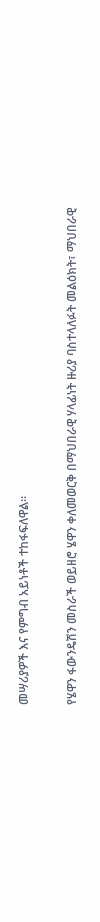መሣሪያዎች እና የምግብ አይነቶች ተከፋፍለዋል።

የሄዋን ፋውንዴሽን መስራች ወይዘሮ ሄዋን ቀለመወርቅ በማህበራዊ ሃላፊነት ዙሪያ ባስተላለፉት መልዕክት፣ ማህበራዊ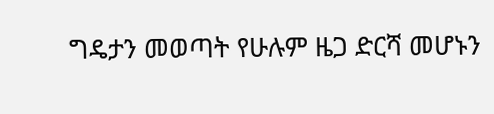ግዴታን መወጣት የሁሉም ዜጋ ድርሻ መሆኑን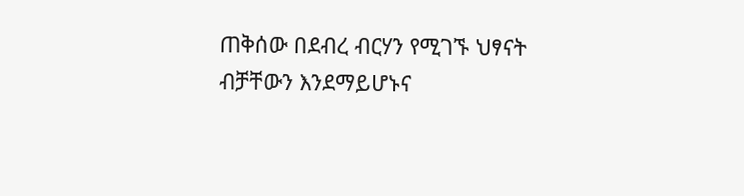ጠቅሰው በደብረ ብርሃን የሚገኙ ህፃናት ብቻቸውን እንደማይሆኑና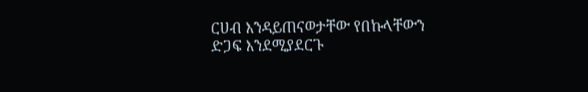ርሀብ እንዳይጠናወታቸው የበኩላቸውን ድጋፍ እንደሚያደርጉ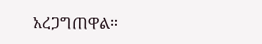አረጋግጠዋል።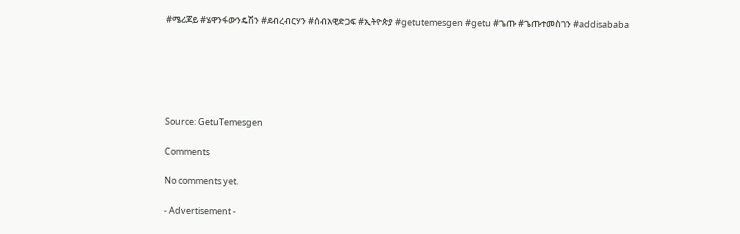#ሜሪጆይ #ሄዋንፋውንዴሽን #ደብረብርሃን #ሰብአዊድጋፍ #ኢትዮጵያ #getutemesgen #getu #ጌጡ #ጌጡተመስገን #addisababa






Source: GetuTemesgen

Comments

No comments yet.

- Advertisement -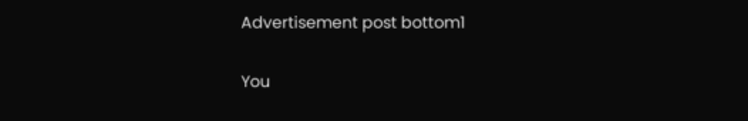Advertisement post bottom1

You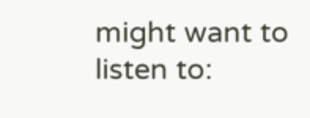might want to listen to: